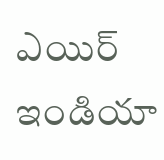ఎయిర్ ఇండియా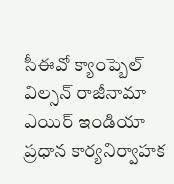సీఈవో క్యాంప్బెల్ విల్సన్ రాజీనామా
ఎయిర్ ఇండియా ప్రధాన కార్యనిర్వాహక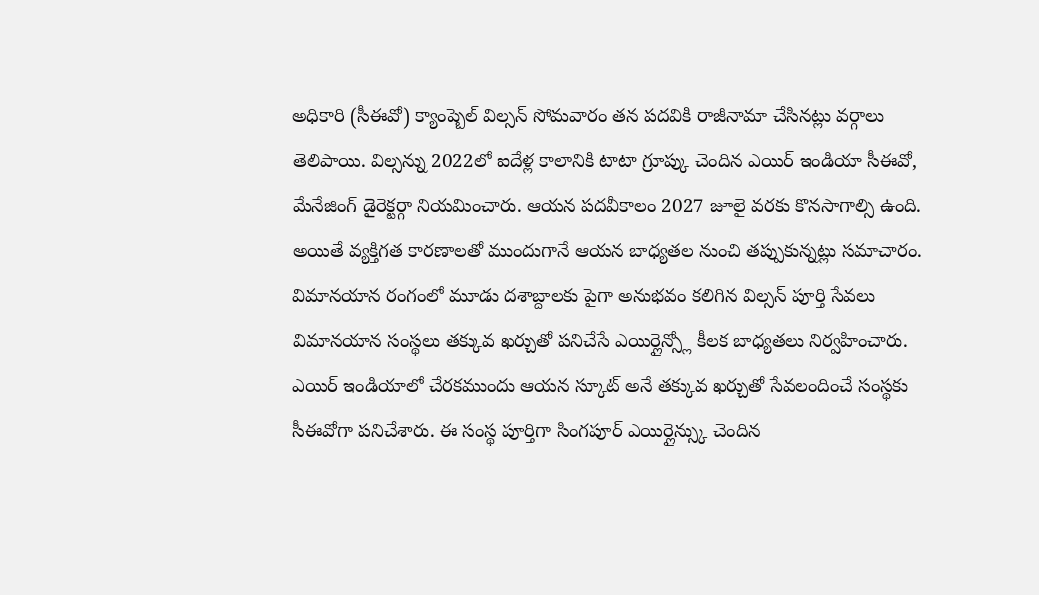అధికారి (సీఈవో) క్యాంప్బెల్ విల్సన్ సోమవారం తన పదవికి రాజీనామా చేసినట్లు వర్గాలు తెలిపాయి. విల్సన్ను 2022లో ఐదేళ్ల కాలానికి టాటా గ్రూప్కు చెందిన ఎయిర్ ఇండియా సీఈవో, మేనేజింగ్ డైరెక్టర్గా నియమించారు. ఆయన పదవీకాలం 2027 జూలై వరకు కొనసాగాల్సి ఉంది. అయితే వ్యక్తిగత కారణాలతో ముందుగానే ఆయన బాధ్యతల నుంచి తప్పుకున్నట్లు సమాచారం. విమానయాన రంగంలో మూడు దశాబ్దాలకు పైగా అనుభవం కలిగిన విల్సన్ పూర్తి సేవలు విమానయాన సంస్థలు తక్కువ ఖర్చుతో పనిచేసే ఎయిర్లైన్స్లో కీలక బాధ్యతలు నిర్వహించారు. ఎయిర్ ఇండియాలో చేరకముందు ఆయన స్కూట్ అనే తక్కువ ఖర్చుతో సేవలందించే సంస్థకు సీఈవోగా పనిచేశారు. ఈ సంస్థ పూర్తిగా సింగపూర్ ఎయిర్లైన్స్కు చెందిన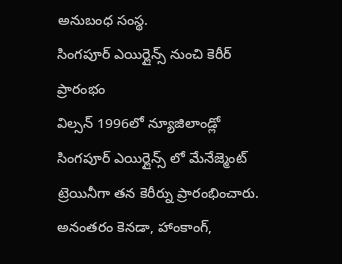అనుబంధ సంస్థ.
సింగపూర్ ఎయిర్లైన్స్ నుంచి కెరీర్ ప్రారంభం
విల్సన్ 1996లో న్యూజిలాండ్లో సింగపూర్ ఎయిర్లైన్స్ లో మేనేజ్మెంట్ ట్రెయినీగా తన కెరీర్ను ప్రారంభించారు. అనంతరం కెనడా, హాంకాంగ్,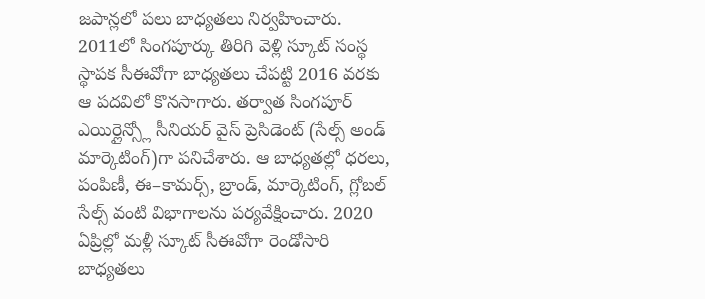జపాన్లలో పలు బాధ్యతలు నిర్వహించారు. 2011లో సింగపూర్కు తిరిగి వెళ్లి స్కూట్ సంస్థ స్థాపక సీఈవోగా బాధ్యతలు చేపట్టి 2016 వరకు ఆ పదవిలో కొనసాగారు. తర్వాత సింగపూర్ ఎయిర్లైన్స్లో సీనియర్ వైస్ ప్రెసిడెంట్ (సేల్స్ అండ్ మార్కెటింగ్)గా పనిచేశారు. ఆ బాధ్యతల్లో ధరలు, పంపిణీ, ఈ–కామర్స్, బ్రాండ్, మార్కెటింగ్, గ్లోబల్ సేల్స్ వంటి విభాగాలను పర్యవేక్షించారు. 2020 ఏప్రిల్లో మళ్లీ స్కూట్ సీఈవోగా రెండోసారి బాధ్యతలు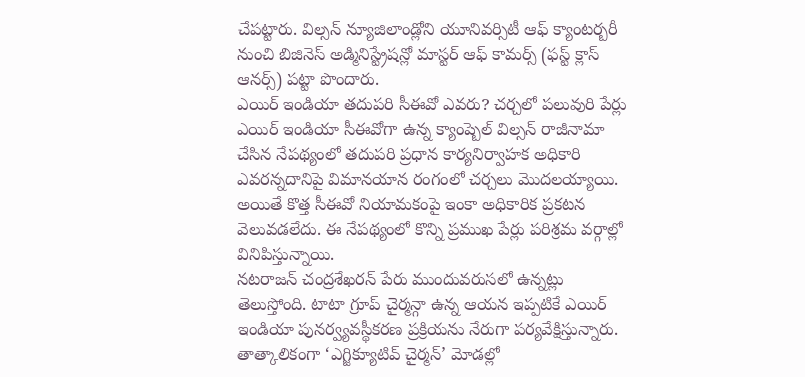చేపట్టారు. విల్సన్ న్యూజిలాండ్లోని యూనివర్సిటీ ఆఫ్ క్యాంటర్బరీ నుంచి బిజినెస్ అడ్మినిస్ట్రేషన్లో మాస్టర్ ఆఫ్ కామర్స్ (ఫస్ట్ క్లాస్ ఆనర్స్) పట్టా పొందారు.
ఎయిర్ ఇండియా తదుపరి సీఈవో ఎవరు? చర్చలో పలువురి పేర్లు
ఎయిర్ ఇండియా సీఈవోగా ఉన్న క్యాంప్బెల్ విల్సన్ రాజీనామా చేసిన నేపథ్యంలో తదుపరి ప్రధాన కార్యనిర్వాహక అధికారి ఎవరన్నదానిపై విమానయాన రంగంలో చర్చలు మొదలయ్యాయి. అయితే కొత్త సీఈవో నియామకంపై ఇంకా అధికారిక ప్రకటన వెలువడలేదు. ఈ నేపథ్యంలో కొన్ని ప్రముఖ పేర్లు పరిశ్రమ వర్గాల్లో వినిపిస్తున్నాయి.
నటరాజన్ చంద్రశేఖరన్ పేరు ముందువరుసలో ఉన్నట్లు తెలుస్తోంది. టాటా గ్రూప్ చైర్మన్గా ఉన్న ఆయన ఇప్పటికే ఎయిర్ ఇండియా పునర్వ్యవస్థీకరణ ప్రక్రియను నేరుగా పర్యవేక్షిస్తున్నారు. తాత్కాలికంగా ‘ఎగ్జిక్యూటివ్ చైర్మన్’ మోడల్లో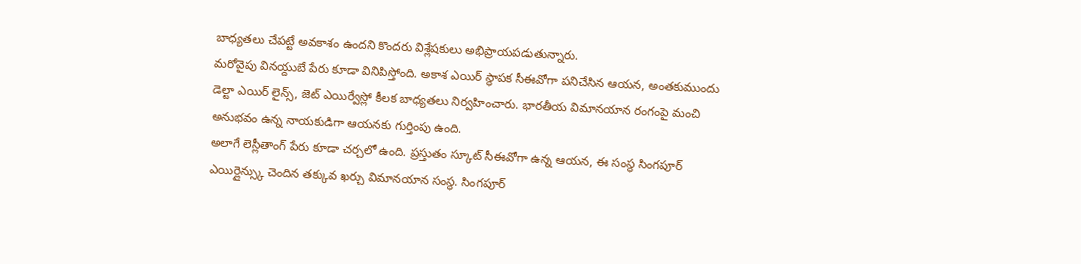బాధ్యతలు చేపట్టే అవకాశం ఉందని కొందరు విశ్లేషకులు అభిప్రాయపడుతున్నారు.
మరోవైపు వినయ్దుబే పేరు కూడా వినిపిస్తోంది. అకాశ ఎయిర్ స్థాపక సీఈవోగా పనిచేసిన ఆయన, అంతకుముందు డెల్టా ఎయిర్ లైన్స్, జెట్ ఎయిర్వేస్లో కీలక బాధ్యతలు నిర్వహించారు. భారతీయ విమానయాన రంగంపై మంచి అనుభవం ఉన్న నాయకుడిగా ఆయనకు గుర్తింపు ఉంది.
అలాగే లెస్లీతాంగ్ పేరు కూడా చర్చలో ఉంది. ప్రస్తుతం స్కూట్ సీఈవోగా ఉన్న ఆయన, ఈ సంస్థ సింగపూర్ ఎయిర్లైన్స్కు చెందిన తక్కువ ఖర్చు విమానయాన సంస్థ. సింగపూర్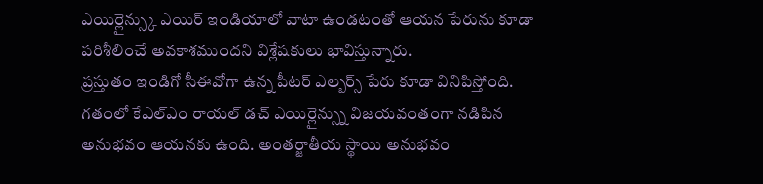ఎయిర్లైన్స్కు ఎయిర్ ఇండియాలో వాటా ఉండటంతో ఆయన పేరును కూడా పరిశీలించే అవకాశముందని విశ్లేషకులు భావిస్తున్నారు.
ప్రస్తుతం ఇండిగో సీఈవోగా ఉన్న పీటర్ ఎల్బర్స్ పేరు కూడా వినిపిస్తోంది. గతంలో కేఎల్ఎం రాయల్ డచ్ ఎయిర్లైన్స్ను విజయవంతంగా నడిపిన అనుభవం ఆయనకు ఉంది. అంతర్జాతీయ స్థాయి అనుభవం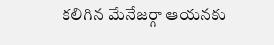కలిగిన మేనేజర్గా ఆయనకు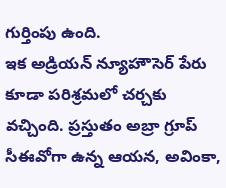గుర్తింపు ఉంది.
ఇక అడ్రియన్ న్యూహౌసెర్ పేరు కూడా పరిశ్రమలో చర్చకు వచ్చింది. ప్రస్తుతం అబ్రా గ్రూప్ సీఈవోగా ఉన్న ఆయన, అవింకా,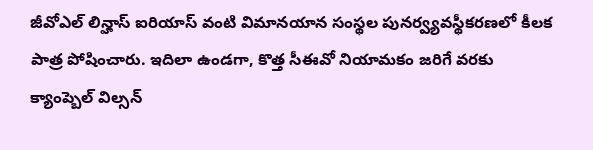జీవోఎల్ లిన్హాస్ ఐరియాస్ వంటి విమానయాన సంస్థల పునర్వ్యవస్థీకరణలో కీలక పాత్ర పోషించారు. ఇదిలా ఉండగా, కొత్త సీఈవో నియామకం జరిగే వరకు క్యాంప్బెల్ విల్సన్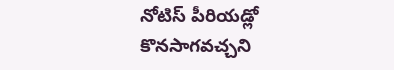నోటిస్ పీరియడ్లో కొనసాగవచ్చని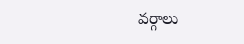వర్గాలు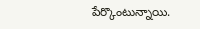పేర్కొంటున్నాయి.